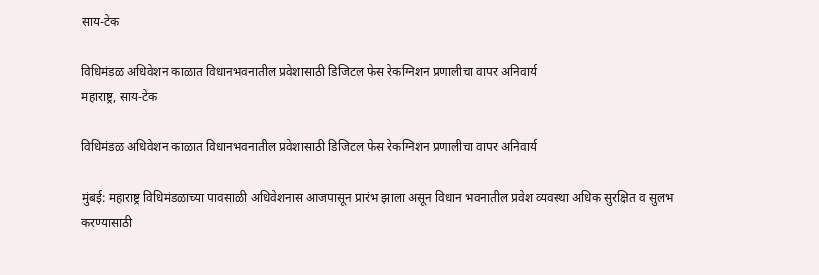साय-टेक

विधिमंडळ अधिवेशन काळात विधानभवनातील प्रवेशासाठी डिजिटल फेस रेकग्निशन प्रणालीचा वापर अनिवार्य
महाराष्ट्र, साय-टेक

विधिमंडळ अधिवेशन काळात विधानभवनातील प्रवेशासाठी डिजिटल फेस रेकग्निशन प्रणालीचा वापर अनिवार्य

मुंबई: महाराष्ट्र विधिमंडळाच्या पावसाळी अधिवेशनास आजपासून प्रारंभ झाला असून विधान भवनातील प्रवेश व्यवस्था अधिक सुरक्षित व सुलभ करण्यासाठी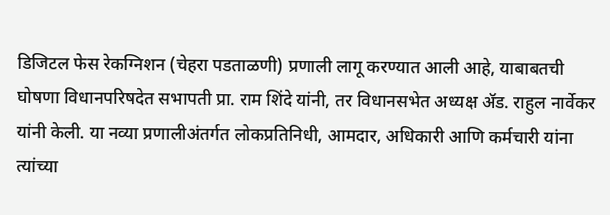डिजिटल फेस रेकग्निशन (चेहरा पडताळणी) प्रणाली लागू करण्यात आली आहे, याबाबतची घोषणा विधानपरिषदेत सभापती प्रा. राम शिंदे यांनी, तर विधानसभेत अध्यक्ष ॲड. राहुल नार्वेकर यांनी केली. या नव्या प्रणालीअंतर्गत लोकप्रतिनिधी, आमदार, अधिकारी आणि कर्मचारी यांना त्यांच्या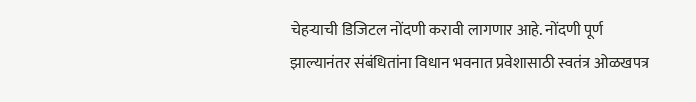चेहऱ्याची डिजिटल नोंदणी करावी लागणार आहे. नोंदणी पूर्ण झाल्यानंतर संबंधितांना विधान भवनात प्रवेशासाठी स्वतंत्र ओळखपत्र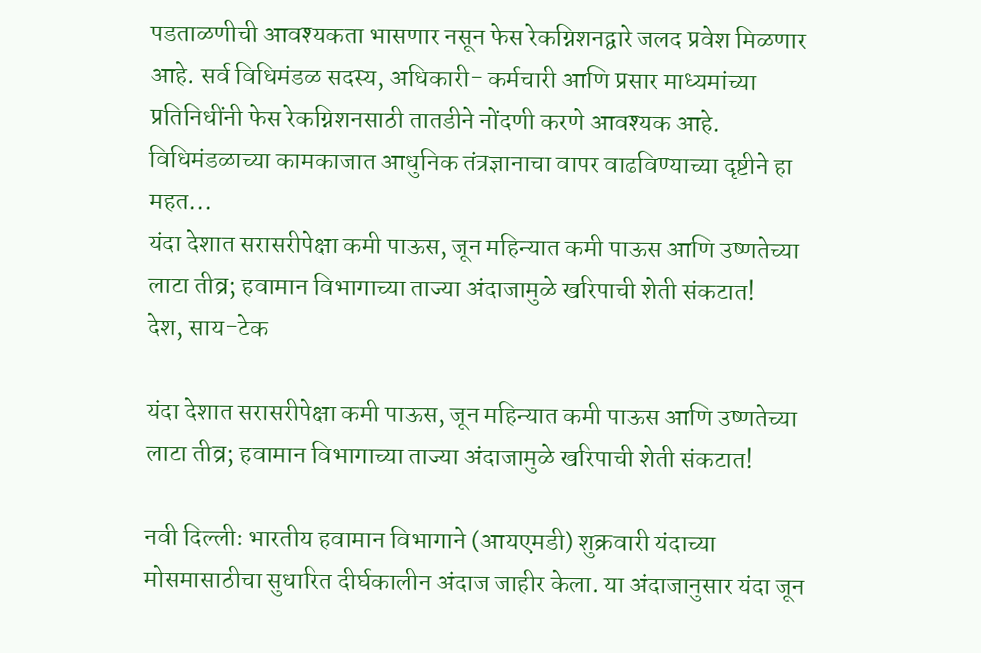पडताळणीची आवश्यकता भासणार नसून फेस रेकग्निशनद्वारे जलद प्रवेश मिळणार आहे. सर्व विधिमंडळ सदस्य, अधिकारी- कर्मचारी आणि प्रसार माध्यमांच्या प्रतिनिधींनी फेस रेकग्निशनसाठी तातडीने नोंदणी करणे आवश्यक आहे. विधिमंडळाच्या कामकाजात आधुनिक तंत्रज्ञानाचा वापर वाढविण्याच्या दृष्टीने हा महत...
यंदा देशात सरासरीपेक्षा कमी पाऊस, जून महिन्यात कमी पाऊस आणि उष्णतेच्या लाटा तीव्र; हवामान विभागाच्या ताज्या अंदाजामुळे खरिपाची शेती संकटात!
देश, साय-टेक

यंदा देशात सरासरीपेक्षा कमी पाऊस, जून महिन्यात कमी पाऊस आणि उष्णतेच्या लाटा तीव्र; हवामान विभागाच्या ताज्या अंदाजामुळे खरिपाची शेती संकटात!

नवी दिल्लीः भारतीय हवामान विभागाने (आयएमडी) शुक्रवारी यंदाच्या मोसमासाठीचा सुधारित दीर्घकालीन अंदाज जाहीर केला. या अंदाजानुसार यंदा जून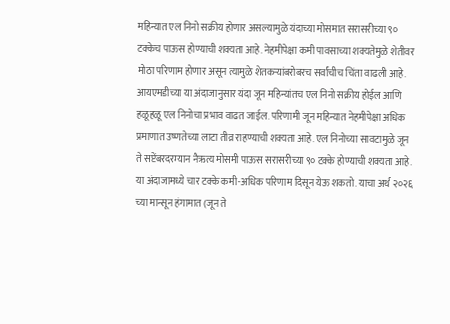महिन्यात एल निनो सक्रीय होणार असल्यामुळे यंदाच्या मोसमात सरासरीच्या ९० टक्केच पाऊस होण्याची शक्यता आहे. नेहमीपेक्षा कमी पावसाच्या शक्यतेमुळे शेतीवर मोठा परिणाम होणार असून त्यामुळे शेतकऱ्यांबरोबरच सर्वांचीच चिंता वाढली आहे. आयएमडीच्या या अंदाजानुसार यंदा जून महिन्यांतच एल निनो सक्रीय होईल आणि हळूहळू एल निनोचा प्रभाव वाढत जाईल. परिणामी जून महिन्यात नेहमीपेक्षा अधिक प्रमाणात उष्णतेच्या लाटा तीव्र राहण्याची शक्यता आहे. एल निनोच्या सावटामुळे जून ते सप्टेंबरदरम्यान नैऋत्य मोसमी पाऊस सरासरीच्या ९० टक्के होण्याची शक्यता आहे. या अंदाजामध्ये चार टक्के कमी-अधिक परिणाम दिसून येऊ शकतो. याचा अर्थ २०२६ च्या मान्सून हंगामात (जून ते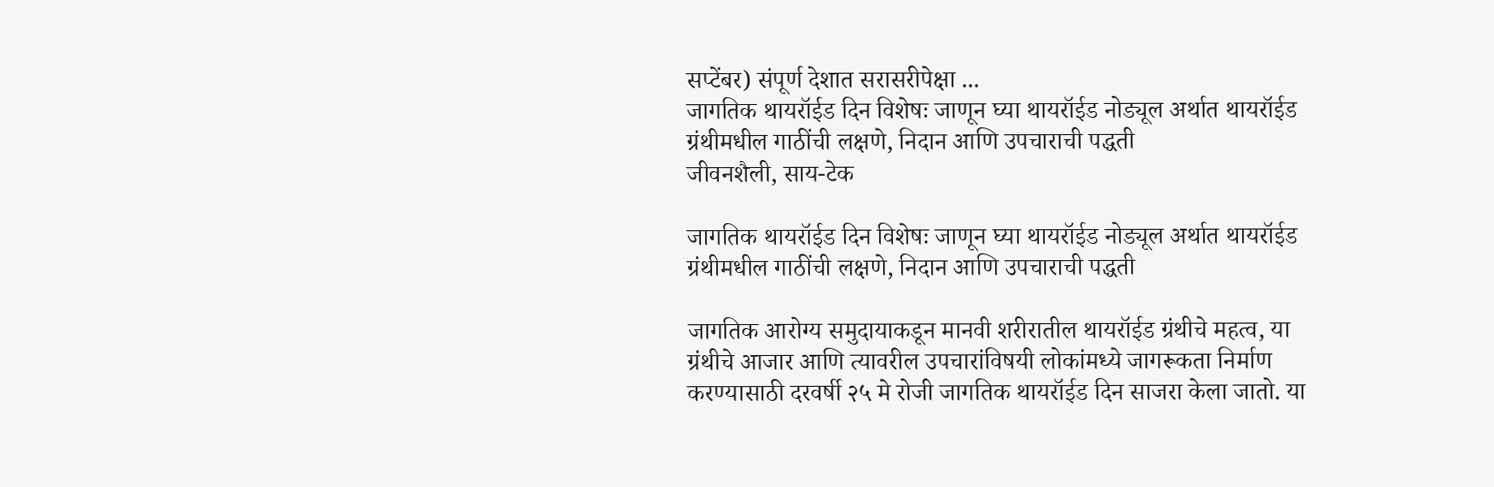सप्टेंबर) संपूर्ण देशात सरासरीपेक्षा ...
जागतिक थायरॉईड दिन विशेषः जाणून घ्या थायरॉईड नोड्यूल अर्थात थायरॉईड ग्रंथीमधील गाठींची लक्षणे, निदान आणि उपचाराची पद्धती
जीवनशैली, साय-टेक

जागतिक थायरॉईड दिन विशेषः जाणून घ्या थायरॉईड नोड्यूल अर्थात थायरॉईड ग्रंथीमधील गाठींची लक्षणे, निदान आणि उपचाराची पद्धती

जागतिक आरोग्य समुदायाकडून मानवी शरीरातील थायरॉईड ग्रंथीचे महत्व, या ग्रंथीचे आजार आणि त्यावरील उपचारांविषयी लोकांमध्ये जागरूकता निर्माण करण्यासाठी दरवर्षी २५ मे रोजी जागतिक थायरॉईड दिन साजरा केला जातो. या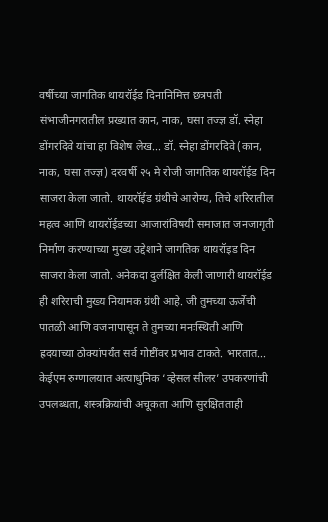वर्षीच्या जागतिक थायरॉईड दिनानिमित्त छत्रपती संभाजीनगरातील प्रख्यात कान, नाक, घसा तज्ज्ञ डॉ. स्नेहा डोंगरदिवे यांचा हा विशेष लेख... डॉ. स्नेहा डोंगरदिवे (कान, नाक, घसा तज्ज्ञ) दरवर्षी २५ मे रोजी जागतिक थायरॉईड दिन साजरा केला जातो. थायरॉईड ग्रंथीचे आरोग्य, तिचे शरिरातील महत्व आणि थायरॉईडच्या आजारांविषयी समाजात जनजागृती निर्माण करण्याच्या मुख्य उद्देशाने जागतिक थायरॉइड दिन साजरा केला जातो. अनेकदा दुर्लक्षित केली जाणारी थायरॉईड ही शरिराची मुख्य नियामक ग्रंथी आहे. जी तुमच्या ऊर्जेची पातळी आणि वजनापासून ते तुमच्या मनःस्थिती आणि ह्रदयाच्या ठोक्यांपर्यंत सर्व गोष्टींवर प्रभाव टाकते. भारतात...
केईएम रुग्णालयात अत्याधुनिक ‘व्हेसल सीलर’ उपकरणांची उपलब्धता, शस्त्रक्रियांची अचूकता आणि सुरक्षितताही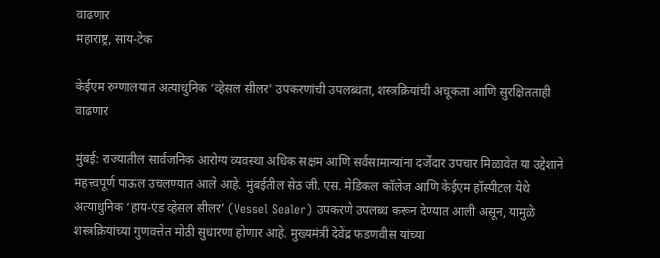वाढणार
महाराष्ट्र, साय-टेक

केईएम रुग्णालयात अत्याधुनिक ‘व्हेसल सीलर’ उपकरणांची उपलब्धता, शस्त्रक्रियांची अचूकता आणि सुरक्षितताही वाढणार

मुंबई: राज्यातील सार्वजनिक आरोग्य व्यवस्था अधिक सक्षम आणि सर्वसामान्यांना दर्जेदार उपचार मिळावेत या उद्देशाने महत्त्वपूर्ण पाऊल उचलण्यात आले आहे. मुंबईतील सेठ जी. एस. मेडिकल कॉलेज आणि केईएम हॉस्पीटल येथे अत्याधुनिक ‘हाय-एंड व्हेसल सीलर’ (Vessel Sealer) उपकरणे उपलब्ध करून देण्यात आली असून, यामुळे शस्त्रक्रियांच्या गुणवत्तेत मोठी सुधारणा होणार आहे. मुख्यमंत्री देवेंद्र फडणवीस यांच्या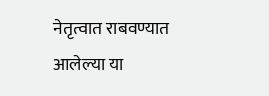नेतृत्वात राबवण्यात आलेल्या या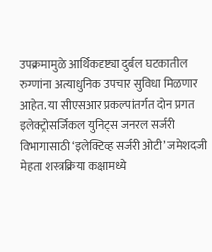उपक्रमामुळे आर्थिकदृष्ट्या दुर्बल घटकातील रुग्णांना अत्याधुनिक उपचार सुविधा मिळणार आहेत. या सीएसआर प्रकल्पांतर्गत दोन प्रगत इलेक्ट्रोसर्जिकल युनिट्स जनरल सर्जरी विभागासाठी ‘इलेक्टिव्ह सर्जरी ओटी’ जमेशदजी मेहता शस्त्रक्रिया कक्षामध्ये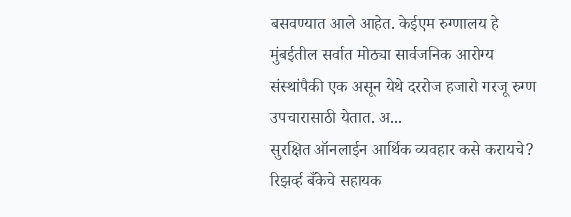बसवण्यात आले आहेत. केईएम रुग्णालय हे मुंबईतील सर्वात मोठ्या सार्वजनिक आरोग्य संस्थांपैकी एक असून येथे दररोज हजारो गरजू रुग्ण उपचारासाठी येतात. अ...
सुरक्षित ऑनलाईन आर्थिक व्यवहार कसे करायचे? रिझर्व्ह बँकेचे सहायक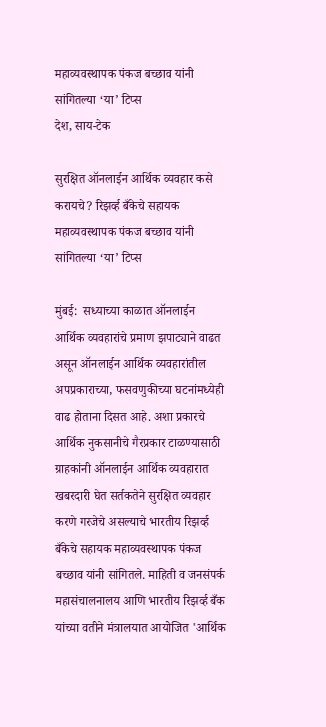महाव्यवस्थापक पंकज बच्छाव यांनी सांगितल्या ‘या’ टिप्स
देश, साय-टेक

सुरक्षित ऑनलाईन आर्थिक व्यवहार कसे करायचे? रिझर्व्ह बँकेचे सहायक महाव्यवस्थापक पंकज बच्छाव यांनी सांगितल्या ‘या’ टिप्स

मुंबई:  सध्याच्या काळात ऑनलाईन आर्थिक व्यवहारांचे प्रमाण झपाट्याने वाढत असून ऑनलाईन आर्थिक व्यवहारांतील अपप्रकाराच्या, फसवणुकीच्या घटनांमध्येही  वाढ होताना दिसत आहे. अशा प्रकारचे आर्थिक नुकसानीचे गैरप्रकार टाळण्यासाठी ग्राहकांनी ऑनलाईन आर्थिक व्यवहारात खबरदारी घेत सर्तकतेने सुरक्षित व्यवहार करणे गरजेचे असल्याचे भारतीय रिझर्व्ह बँकेचे सहायक महाव्यवस्थापक पंकज बच्छाव यांनी सांगितले. माहिती व जनसंपर्क महासंचालनालय आणि भारतीय रिझर्व्ह बँक यांच्या वतीने मंत्रालयात आयोजित 'आर्थिक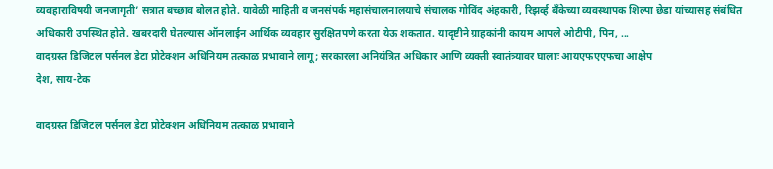व्यवहाराविषयी जनजागृती’ सत्रात बच्छाव बोलत होते. यावेळी माहिती व जनसंपर्क महासंचालनालयाचे संचालक गोविंद अंहकारी, रिझर्व्ह बँकेच्या व्यवस्थापक शिल्पा छेडा यांच्यासह संबंधित अधिकारी उपस्थित होते. खबरदारी घेतल्यास ऑनलाईन आर्थिक व्यवहार सुरक्षितपणे करता येऊ शकतात. यादृष्टीने ग्राहकांनी कायम आपले ओटीपी, पिन, ...
वादग्रस्त डिजिटल पर्सनल डेटा प्रोटेक्शन अधिनियम तत्काळ प्रभावाने लागू; सरकारला अनियंत्रित अधिकार आणि व्यक्ती स्वातंत्र्यावर घालाः आयएफएएफचा आक्षेप
देश, साय-टेक

वादग्रस्त डिजिटल पर्सनल डेटा प्रोटेक्शन अधिनियम तत्काळ प्रभावाने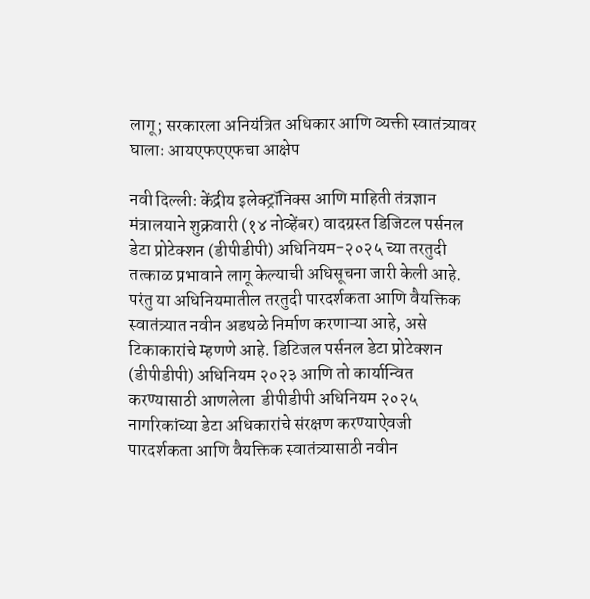लागू; सरकारला अनियंत्रित अधिकार आणि व्यक्ती स्वातंत्र्यावर घालाः आयएफएएफचा आक्षेप

नवी दिल्लीः केंद्रीय इलेक्ट्रॉनिक्स आणि माहिती तंत्रज्ञान मंत्रालयाने शुक्रवारी (१४ नोव्हेंबर) वादग्रस्त डिजिटल पर्सनल डेटा प्रोटेक्शन (डीपीडीपी) अधिनियम-२०२५ च्या तरतुदी तत्काळ प्रभावाने लागू केल्याची अधिसूचना जारी केली आहे. परंतु या अधिनियमातील तरतुदी पारदर्शकता आणि वैयक्तिक स्वातंत्र्यात नवीन अडथळे निर्माण करणाऱ्या आहे, असे टिकाकारांचे म्हणणे आहे. डिटिजल पर्सनल डेटा प्रोटेक्शन (डीपीडीपी) अधिनियम २०२३ आणि तो कार्यान्वित करण्यासाठी आणलेला  डीपीडीपी अधिनियम २०२५ नागरिकांच्या डेटा अधिकारांचे संरक्षण करण्याऐवजी पारदर्शकता आणि वैयक्तिक स्वातंत्र्यासाठी नवीन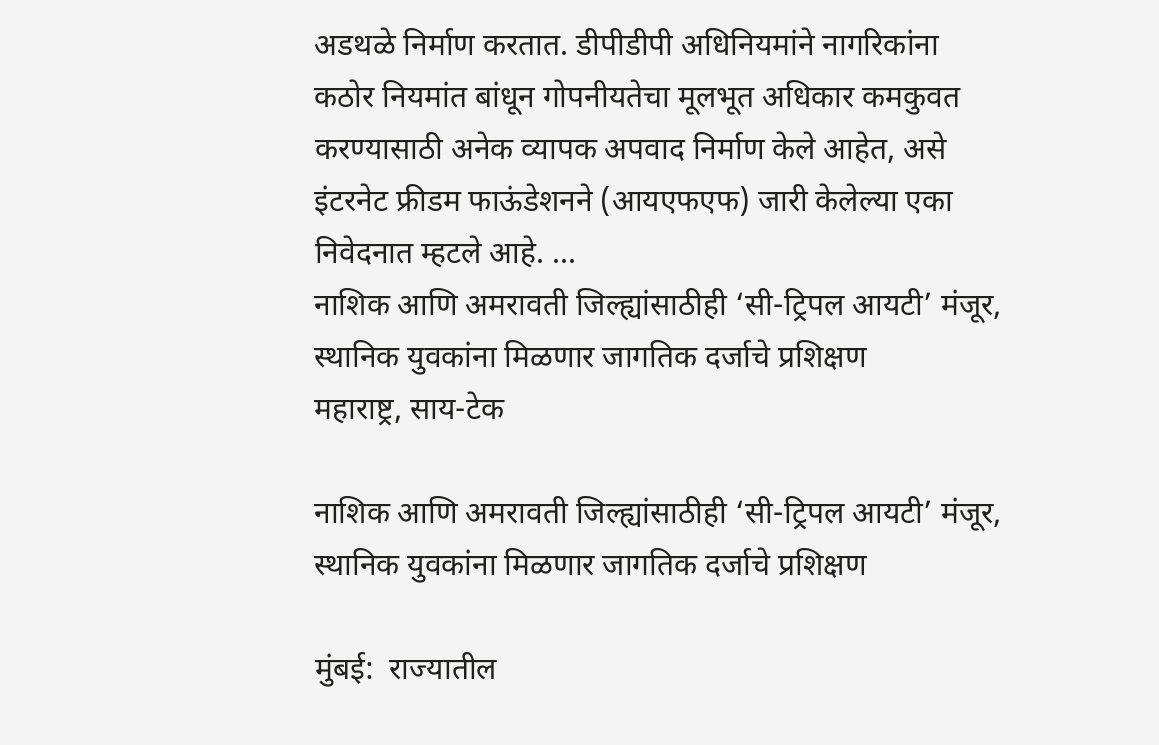अडथळे निर्माण करतात. डीपीडीपी अधिनियमांने नागरिकांना कठोर नियमांत बांधून गोपनीयतेचा मूलभूत अधिकार कमकुवत करण्यासाठी अनेक व्यापक अपवाद निर्माण केले आहेत, असे इंटरनेट फ्रीडम फाऊंडेशनने (आयएफएफ) जारी केलेल्या एका निवेदनात म्हटले आहे. ...
नाशिक आणि अमरावती जिल्ह्यांसाठीही ‘सी-ट्रिपल आयटी’ मंजूर, स्थानिक युवकांना मिळणार जागतिक दर्जाचे प्रशिक्षण
महाराष्ट्र, साय-टेक

नाशिक आणि अमरावती जिल्ह्यांसाठीही ‘सी-ट्रिपल आयटी’ मंजूर, स्थानिक युवकांना मिळणार जागतिक दर्जाचे प्रशिक्षण

मुंबई:  राज्यातील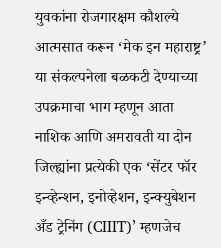युवकांना रोजगारक्षम कौशल्ये आत्मसात करून ‘मेक इन महाराष्ट्र’ या संकल्पनेला बळकटी देण्याच्या उपक्रमाचा भाग म्हणून आता नाशिक आणि अमरावती या दोन जिल्ह्यांना प्रत्येकी एक ‘सेंटर फॉर इन्व्हेन्शन, इनोव्हेशन, इन्क्युबेशन अँड ट्रेनिंग (CIIIT)’ म्हणजेच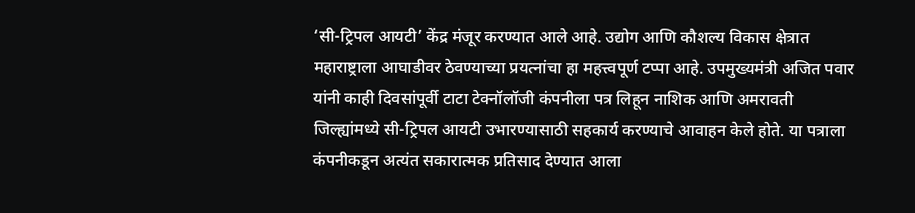‘सी-ट्रिपल आयटी’ केंद्र मंजूर करण्यात आले आहे. उद्योग आणि कौशल्य विकास क्षेत्रात महाराष्ट्राला आघाडीवर ठेवण्याच्या प्रयत्नांचा हा महत्त्वपूर्ण टप्पा आहे. उपमुख्यमंत्री अजित पवार यांनी काही दिवसांपूर्वी टाटा टेक्नॉलॉजी कंपनीला पत्र लिहून नाशिक आणि अमरावती जिल्ह्यांमध्ये सी-ट्रिपल आयटी उभारण्यासाठी सहकार्य करण्याचे आवाहन केले होते. या पत्राला कंपनीकडून अत्यंत सकारात्मक प्रतिसाद देण्यात आला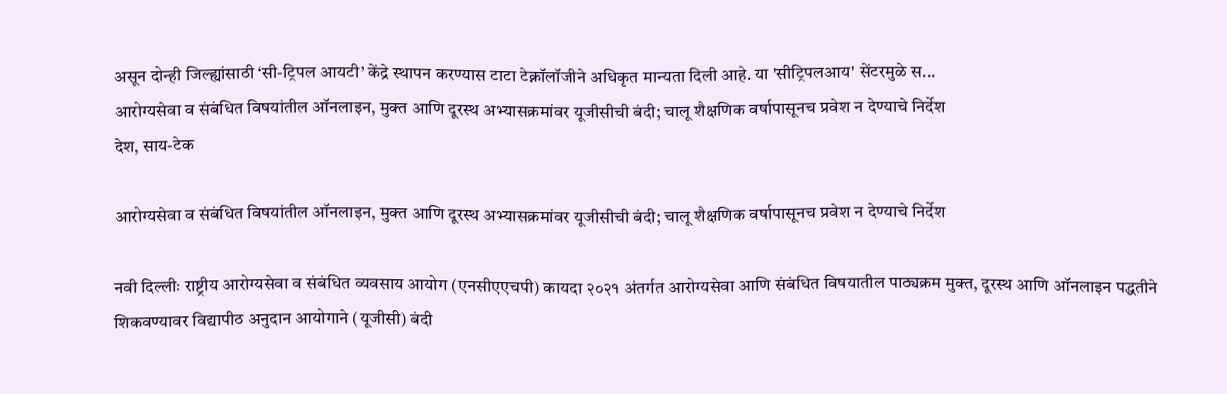असून दोन्ही जिल्ह्यांसाठी ‘सी-ट्रिपल आयटी’ केंद्रे स्थापन करण्यास टाटा टेक्नॉलॉजीने अधिकृत मान्यता दिली आहे. या 'सीट्रिपलआय' सेंटरमुळे स...
आरोग्यसेवा व संबंधित विषयांतील ऑनलाइन, मुक्त आणि दूरस्थ अभ्यासक्रमांवर यूजीसीची बंदी; चालू शैक्षणिक वर्षापासूनच प्रवेश न देण्याचे निर्देश
देश, साय-टेक

आरोग्यसेवा व संबंधित विषयांतील ऑनलाइन, मुक्त आणि दूरस्थ अभ्यासक्रमांवर यूजीसीची बंदी; चालू शैक्षणिक वर्षापासूनच प्रवेश न देण्याचे निर्देश

नवी दिल्लीः राष्ट्रीय आरोग्यसेवा व संबंधित व्यवसाय आयोग (एनसीएएचपी) कायदा २०२१ अंतर्गत आरोग्यसेवा आणि संबंधित विषयातील पाठ्यक्रम मुक्त, दूरस्थ आणि ऑनलाइन पद्धतीने शिकवण्यावर विद्यापीठ अनुदान आयोगाने (यूजीसी) बंदी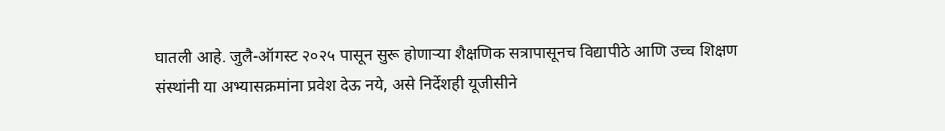घातली आहे. जुलै-ऑगस्ट २०२५ पासून सुरू होणाऱ्या शैक्षणिक सत्रापासूनच विद्यापीठे आणि उच्च शिक्षण संस्थांनी या अभ्यासक्रमांना प्रवेश देऊ नये, असे निर्देशही यूजीसीने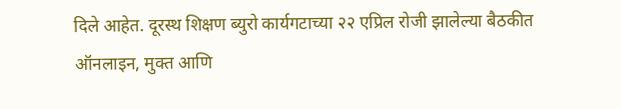दिले आहेत. दूरस्थ शिक्षण ब्युरो कार्यगटाच्या २२ एप्रिल रोजी झालेल्या बैठकीत ऑनलाइन, मुक्त आणि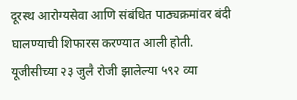दूरस्थ आरोग्यसेवा आणि संबंधित पाठ्यक्रमांवर बंदी घालण्याची शिफारस करण्यात आली होती. यूजीसीच्या २३ जुलै रोजी झालेल्या ५९२ व्या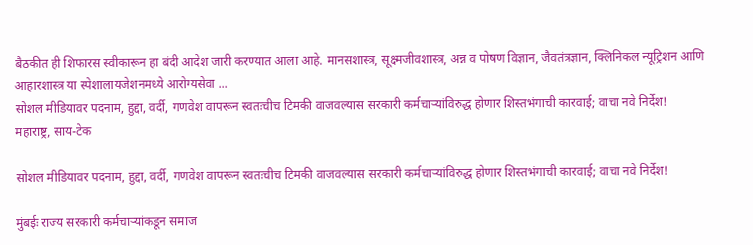बैठकीत ही शिफारस स्वीकारून हा बंदी आदेश जारी करण्यात आला आहे. मानसशास्त्र, सूक्ष्मजीवशास्त्र, अन्न व पोषण विज्ञान, जैवतंत्रज्ञान, क्लिनिकल न्यूट्रिशन आणि आहारशास्त्र या स्पेशालायजेशनमध्ये आरोग्यसेवा ...
सोशल मीडियावर पदनाम, हुद्दा, वर्दी, गणवेश वापरून स्वतःचीच टिमकी वाजवल्यास सरकारी कर्मचाऱ्यांविरुद्ध होणार शिस्तभंगाची कारवाई; वाचा नवे निर्देश!
महाराष्ट्र, साय-टेक

सोशल मीडियावर पदनाम, हुद्दा, वर्दी, गणवेश वापरून स्वतःचीच टिमकी वाजवल्यास सरकारी कर्मचाऱ्यांविरुद्ध होणार शिस्तभंगाची कारवाई; वाचा नवे निर्देश!

मुंबईः राज्य सरकारी कर्मचाऱ्यांकडून समाज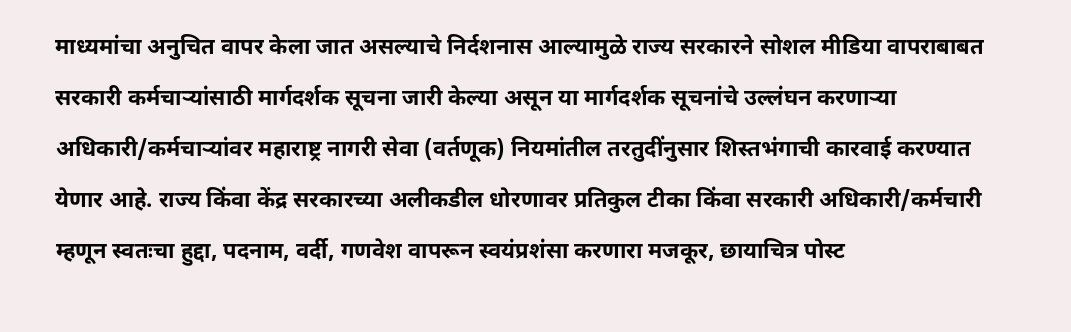माध्यमांचा अनुचित वापर केला जात असल्याचे निर्दशनास आल्यामुळे राज्य सरकारने सोशल मीडिया वापराबाबत सरकारी कर्मचाऱ्यांसाठी मार्गदर्शक सूचना जारी केल्या असून या मार्गदर्शक सूचनांचे उल्लंघन करणाऱ्या अधिकारी/कर्मचाऱ्यांवर महाराष्ट्र नागरी सेवा (वर्तणूक) नियमांतील तरतुदींनुसार शिस्तभंगाची कारवाई करण्यात येणार आहे. राज्य किंवा केंद्र सरकारच्या अलीकडील धोरणावर प्रतिकुल टीका किंवा सरकारी अधिकारी/कर्मचारी म्हणून स्वतःचा हुद्दा, पदनाम, वर्दी, गणवेश वापरून स्वयंप्रशंसा करणारा मजकूर, छायाचित्र पोस्ट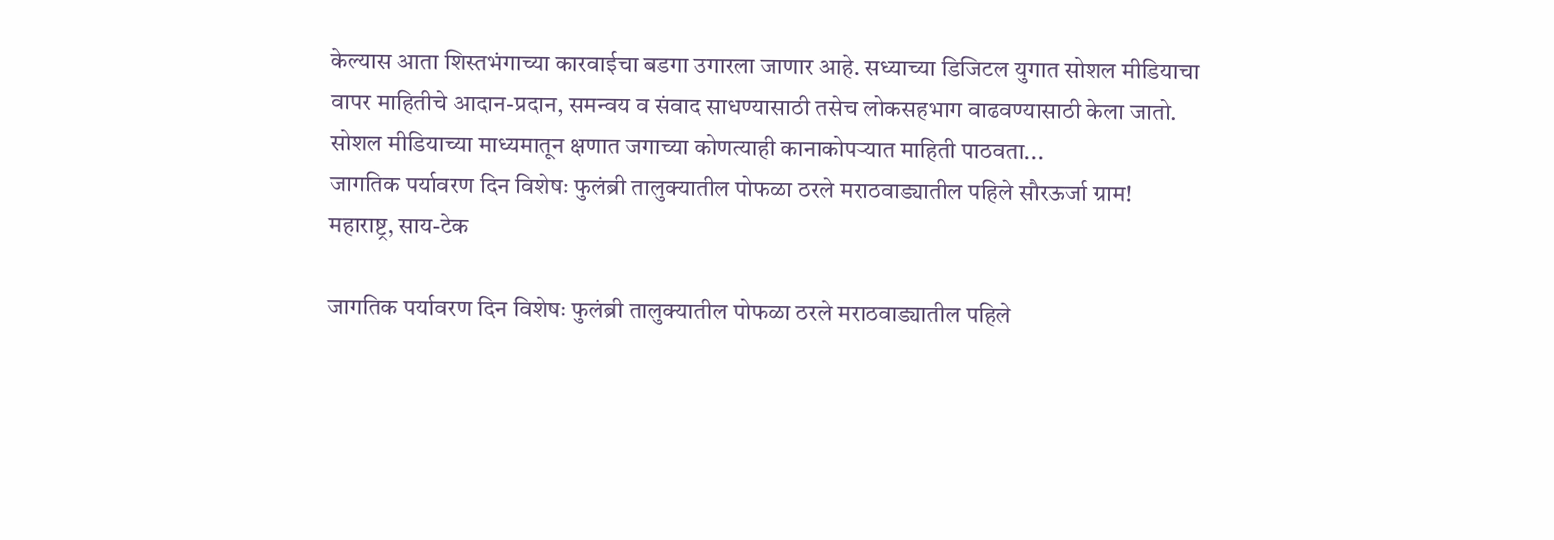केल्यास आता शिस्तभंगाच्या कारवाईचा बडगा उगारला जाणार आहे. सध्याच्या डिजिटल युगात सोशल मीडियाचा वापर माहितीचे आदान-प्रदान, समन्वय व संवाद साधण्यासाठी तसेच लोकसहभाग वाढवण्यासाठी केला जातो. सोशल मीडियाच्या माध्यमातून क्षणात जगाच्या कोणत्याही कानाकोपऱ्यात माहिती पाठवता...
जागतिक पर्यावरण दिन विशेषः फुलंब्री तालुक्यातील पोफळा ठरले मराठवाड्यातील पहिले सौरऊर्जा ग्राम!
महाराष्ट्र, साय-टेक

जागतिक पर्यावरण दिन विशेषः फुलंब्री तालुक्यातील पोफळा ठरले मराठवाड्यातील पहिले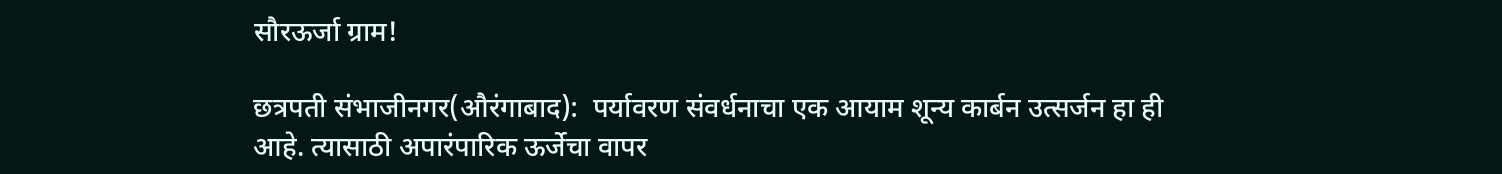सौरऊर्जा ग्राम!

छत्रपती संभाजीनगर(औरंगाबाद):  पर्यावरण संवर्धनाचा एक आयाम शून्य कार्बन उत्सर्जन हा ही आहे. त्यासाठी अपारंपारिक ऊर्जेचा वापर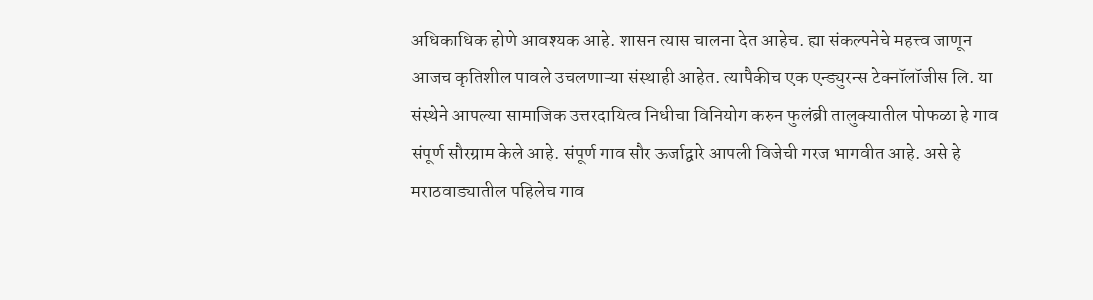अधिकाधिक होणे आवश्यक आहे. शासन त्यास चालना देत आहेच. ह्या संकल्पनेचे महत्त्व जाणून आजच कृतिशील पावले उचलणाऱ्या संस्थाही आहेत. त्यापैकीच एक एन्ड्युरन्स टेक्नॉलॉजीस लि. या संस्थेने आपल्या सामाजिक उत्तरदायित्व निधीचा विनियोग करुन फुलंब्री तालुक्यातील पोफळा हे गाव संपूर्ण सौरग्राम केले आहे. संपूर्ण गाव सौर ऊर्जाद्वारे आपली विजेची गरज भागवीत आहे. असे हे मराठवाड्यातील पहिलेच गाव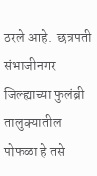ठरले आहे.  छत्रपती संभाजीनगर जिल्ह्याच्या फुलंब्री तालुक्यातील पोफळा हे तसे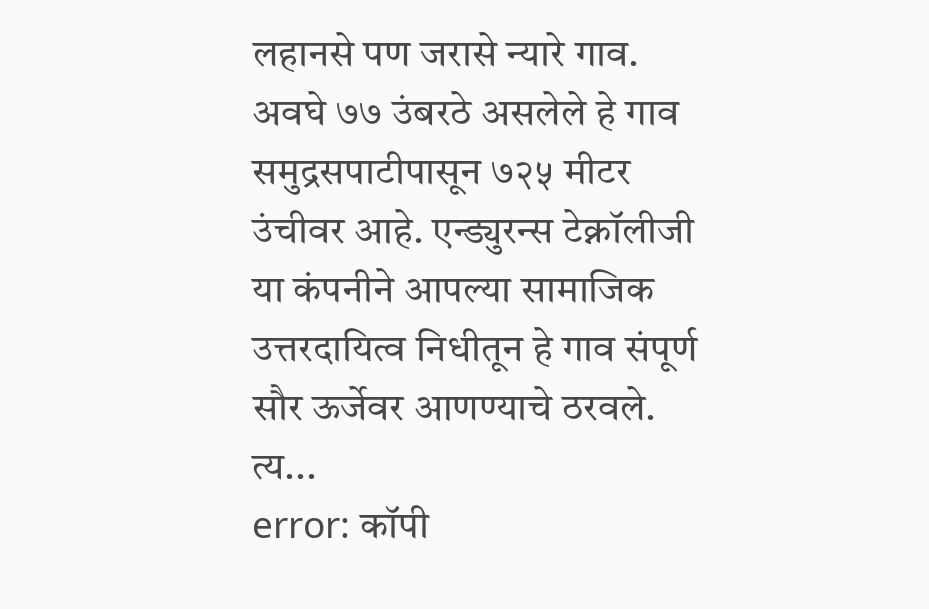लहानसे पण जरासे न्यारे गाव. अवघे ७७ उंबरठे असलेले हे गाव समुद्रसपाटीपासून ७२५ मीटर उंचीवर आहे. एन्ड्युरन्स टेक्नॉलीजी या कंपनीने आपल्या सामाजिक उत्तरदायित्व निधीतून हे गाव संपूर्ण सौर ऊर्जेवर आणण्याचे ठरवले. त्य...
error: कॉपी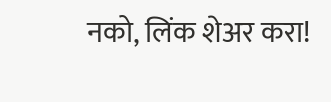नको, लिंक शेअर करा!